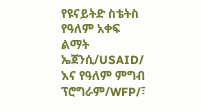የዩናይትድ ስቴትስ የዓለም አቀፍ ልማት ኤጀንሲ/USAID/ እና የዓለም ምግብ ፕሮግራም/WFP/፣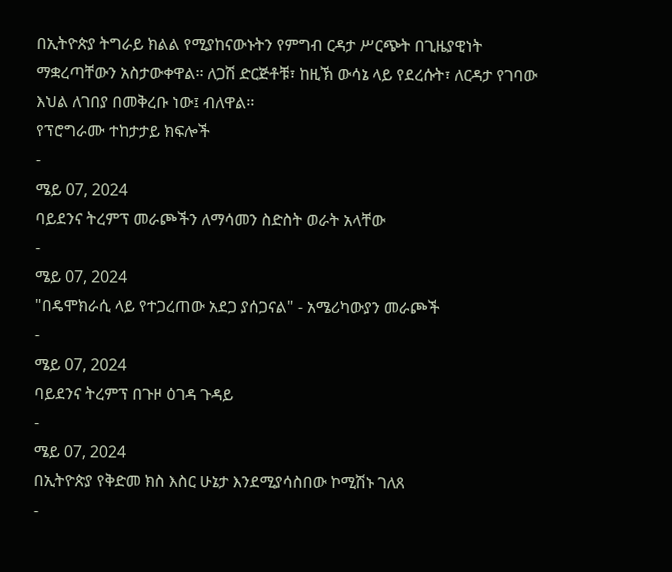በኢትዮጵያ ትግራይ ክልል የሚያከናውኑትን የምግብ ርዳታ ሥርጭት በጊዜያዊነት ማቋረጣቸውን አስታውቀዋል፡፡ ለጋሽ ድርጅቶቹ፣ ከዚኽ ውሳኔ ላይ የደረሱት፣ ለርዳታ የገባው እህል ለገበያ በመቅረቡ ነው፤ ብለዋል፡፡
የፕሮግራሙ ተከታታይ ክፍሎች
-
ሜይ 07, 2024
ባይደንና ትረምፕ መራጮችን ለማሳመን ስድስት ወራት አላቸው
-
ሜይ 07, 2024
"በዴሞክራሲ ላይ የተጋረጠው አደጋ ያሰጋናል" - አሜሪካውያን መራጮች
-
ሜይ 07, 2024
ባይደንና ትረምፕ በጉዞ ዕገዳ ጉዳይ
-
ሜይ 07, 2024
በኢትዮጵያ የቅድመ ክስ እስር ሁኔታ እንደሚያሳስበው ኮሚሽኑ ገለጸ
-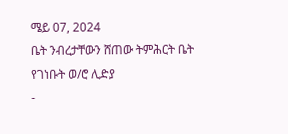ሜይ 07, 2024
ቤት ንብረታቸውን ሸጠው ትምሕርት ቤት የገነቡት ወ/ሮ ሊድያ
-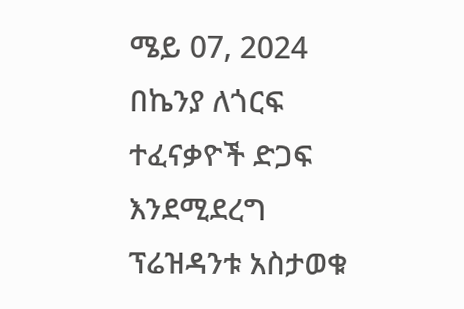ሜይ 07, 2024
በኬንያ ለጎርፍ ተፈናቃዮች ድጋፍ እንደሚደረግ ፕሬዝዳንቱ አስታወቁ